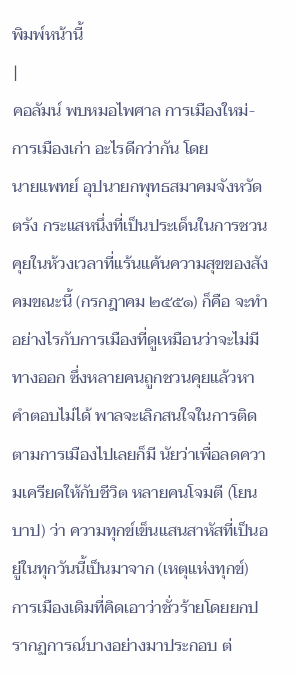พิมพ์หน้านี้
|
คอลัมน์ พบหมอไพศาล การเมืองใหม่-การเมืองเก่า อะไรดีกว่ากัน โดย
นายแพทย์ อุปนายกพุทธสมาคมจังหวัดตรัง กระแสหนึ่งที่เป็นประเด็นในการชวนคุยในห้วงเวลาที่แร้นแค้นความสุขของสังคมขณะนี้ (กรกฎาคม ๒๕๕๑) ก็คือ จะทำอย่างไรกับการเมืองที่ดูเหมือนว่าจะไม่มีทางออก ซึ่งหลายคนถูกชวนคุยแล้วหาคำตอบไม่ได้ พาลจะเลิกสนใจในการติดตามการเมืองไปเลยก็มี นัยว่าเพื่อลดความเครียดให้กับชีวิต หลายคนโจมตี (โยนบาป) ว่า ความทุกข์เข็นแสนสาหัสที่เป็นอยู่ในทุกวันนี้เป็นมาจาก (เหตุแห่งทุกข์) การเมืองเดิมที่คิดเอาว่าชั่วร้ายโดยยกปรากฏการณ์บางอย่างมาประกอบ ต่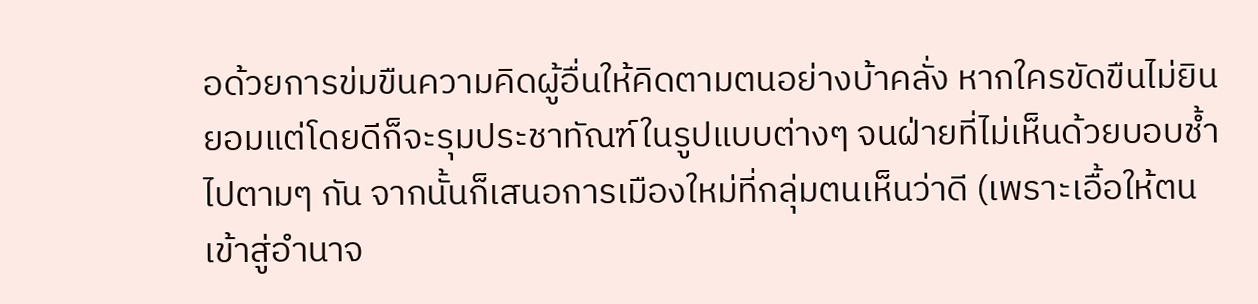อด้วยการข่มขืนความคิดผู้อื่นให้คิดตามตนอย่างบ้าคลั่ง หากใครขัดขืนไม่ยินยอมแต่โดยดีก็จะรุมประชาทัณฑ์ในรูปแบบต่างๆ จนฝ่ายที่ไม่เห็นด้วยบอบช้ำไปตามๆ กัน จากนั้นก็เสนอการเมืองใหม่ที่กลุ่มตนเห็นว่าดี (เพราะเอื้อให้ตนเข้าสู่อำนาจ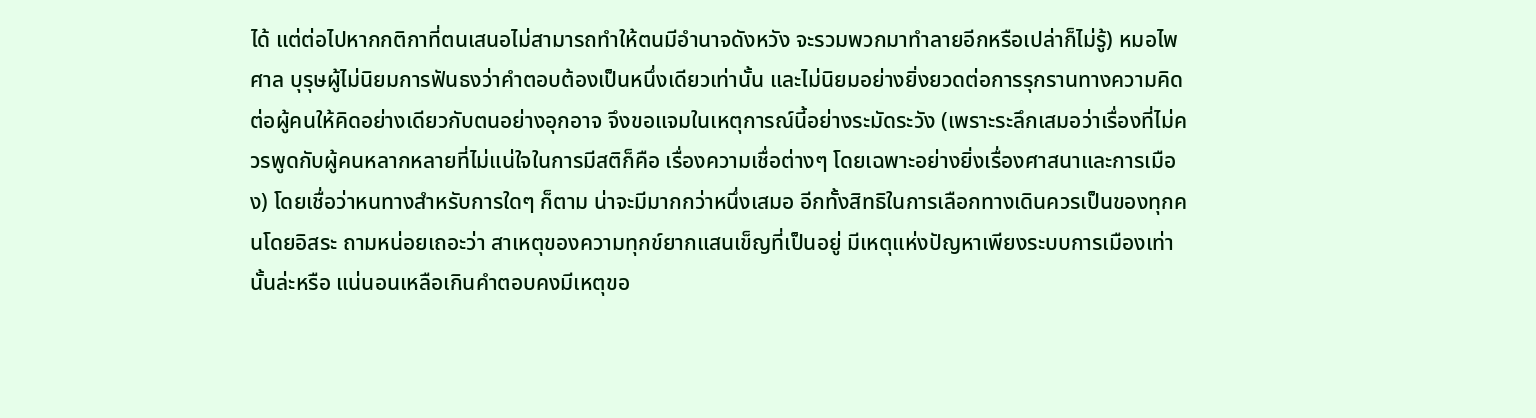ได้ แต่ต่อไปหากกติกาที่ตนเสนอไม่สามารถทำให้ตนมีอำนาจดังหวัง จะรวมพวกมาทำลายอีกหรือเปล่าก็ไม่รู้) หมอไพศาล บุรุษผู้ไม่นิยมการฟันธงว่าคำตอบต้องเป็นหนึ่งเดียวเท่านั้น และไม่นิยมอย่างยิ่งยวดต่อการรุกรานทางความคิดต่อผู้คนให้คิดอย่างเดียวกับตนอย่างอุกอาจ จึงขอแจมในเหตุการณ์นี้อย่างระมัดระวัง (เพราะระลึกเสมอว่าเรื่องที่ไม่ควรพูดกับผู้คนหลากหลายที่ไม่แน่ใจในการมีสติก็คือ เรื่องความเชื่อต่างๆ โดยเฉพาะอย่างยิ่งเรื่องศาสนาและการเมือง) โดยเชื่อว่าหนทางสำหรับการใดๆ ก็ตาม น่าจะมีมากกว่าหนึ่งเสมอ อีกทั้งสิทธิในการเลือกทางเดินควรเป็นของทุกคนโดยอิสระ ถามหน่อยเถอะว่า สาเหตุของความทุกข์ยากแสนเข็ญที่เป็นอยู่ มีเหตุแห่งปัญหาเพียงระบบการเมืองเท่านั้นล่ะหรือ แน่นอนเหลือเกินคำตอบคงมีเหตุขอ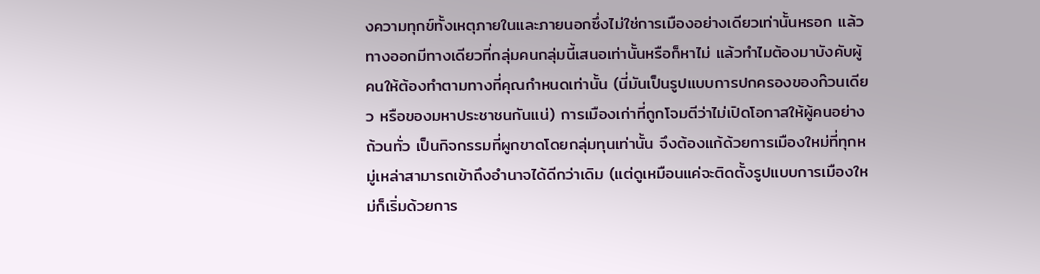งความทุกข์ทั้งเหตุภายในและภายนอกซึ่งไม่ใช่การเมืองอย่างเดียวเท่านั้นหรอก แล้วทางออกมีทางเดียวที่กลุ่มคนกลุ่มนี้เสนอเท่านั้นหรือก็หาไม่ แล้วทำไมต้องมาบังคับผู้คนให้ต้องทำตามทางที่คุณกำหนดเท่านั้น (นี่มันเป็นรูปแบบการปกครองของก๊วนเดียว หรือของมหาประชาชนกันแน่) การเมืองเก่าที่ถูกโจมตีว่าไม่เปิดโอกาสให้ผู้คนอย่างถ้วนทั่ว เป็นกิจกรรมที่ผูกขาดโดยกลุ่มทุนเท่านั้น จึงต้องแก้ด้วยการเมืองใหม่ที่ทุกหมู่เหล่าสามารถเข้าถึงอำนาจได้ดีกว่าเดิม (แต่ดูเหมือนแค่จะติดตั้งรูปแบบการเมืองใหม่ก็เริ่มด้วยการ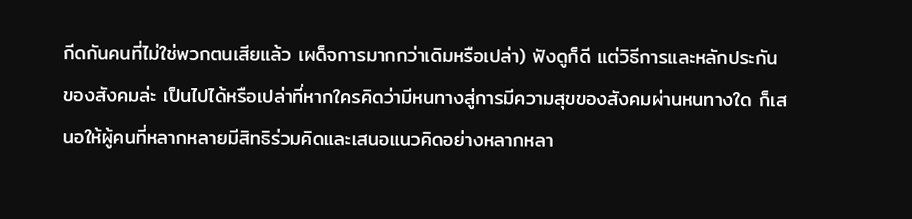กีดกันคนที่ไม่ใช่พวกตนเสียแล้ว เผด็จการมากกว่าเดิมหรือเปล่า) ฟังดูก็ดี แต่วิธีการและหลักประกันของสังคมล่ะ เป็นไปได้หรือเปล่าที่หากใครคิดว่ามีหนทางสู่การมีความสุขของสังคมผ่านหนทางใด ก็เสนอให้ผู้คนที่หลากหลายมีสิทธิร่วมคิดและเสนอแนวคิดอย่างหลากหลา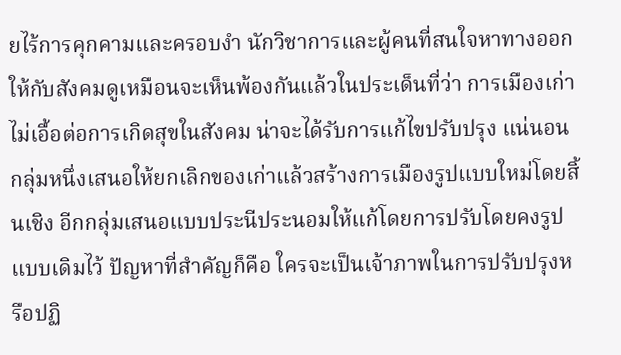ยไร้การคุกคามและครอบงำ นักวิชาการและผู้คนที่สนใจหาทางออกให้กับสังคมดูเหมือนจะเห็นพ้องกันแล้วในประเด็นที่ว่า การเมืองเก่าไม่เอื้อต่อการเกิดสุขในสังคม น่าจะได้รับการแก้ไขปรับปรุง แน่นอนกลุ่มหนึ่งเสนอให้ยกเลิกของเก่าแล้วสร้างการเมืองรูปแบบใหม่โดยสิ้นเชิง อีกกลุ่มเสนอแบบประนีประนอมให้แก้โดยการปรับโดยคงรูปแบบเดิมไว้ ปัญหาที่สำคัญก็คือ ใครจะเป็นเจ้าภาพในการปรับปรุงหรือปฏิ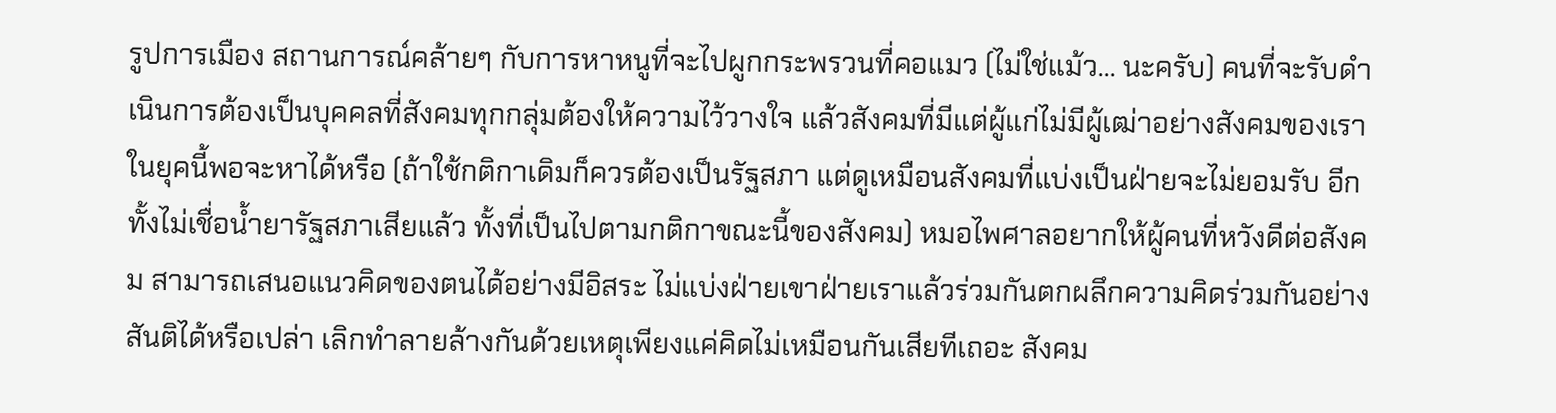รูปการเมือง สถานการณ์คล้ายๆ กับการหาหนูที่จะไปผูกกระพรวนที่คอแมว (ไม่ใช่แม้ว... นะครับ) คนที่จะรับดำเนินการต้องเป็นบุคคลที่สังคมทุกกลุ่มต้องให้ความไว้วางใจ แล้วสังคมที่มีแต่ผู้แก่ไม่มีผู้เฒ่าอย่างสังคมของเราในยุคนี้พอจะหาได้หรือ (ถ้าใช้กติกาเดิมก็ควรต้องเป็นรัฐสภา แต่ดูเหมือนสังคมที่แบ่งเป็นฝ่ายจะไม่ยอมรับ อีกทั้งไม่เชื่อน้ำยารัฐสภาเสียแล้ว ทั้งที่เป็นไปตามกติกาขณะนี้ของสังคม) หมอไพศาลอยากให้ผู้คนที่หวังดีต่อสังคม สามารถเสนอแนวคิดของตนได้อย่างมีอิสระ ไม่แบ่งฝ่ายเขาฝ่ายเราแล้วร่วมกันตกผลึกความคิดร่วมกันอย่างสันติได้หรือเปล่า เลิกทำลายล้างกันด้วยเหตุเพียงแค่คิดไม่เหมือนกันเสียทีเถอะ สังคม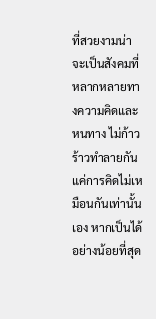ที่สวยงามน่าจะเป็นสังคมที่หลากหลายทางความคิดและหนทาง ไม่ก้าวร้าวทำลายกันแค่การคิดไม่เหมือนกันเท่านั้นเอง หากเป็นได้อย่างน้อยที่สุด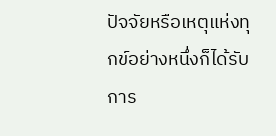ปัจจัยหรือเหตุแห่งทุกข์อย่างหนึ่งก็ได้รับการ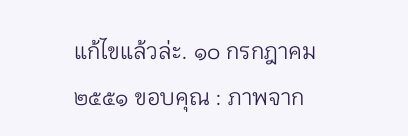แก้ไขแล้วล่ะ. ๑๐ กรกฎาคม ๒๕๕๑ ขอบคุณ : ภาพจาก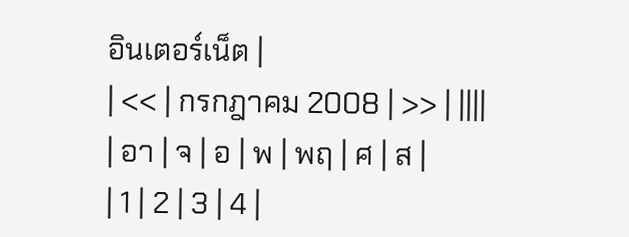อินเตอร์เน็ต |
| << | กรกฎาคม 2008 | >> | ||||
| อา | จ | อ | พ | พฤ | ศ | ส |
| 1 | 2 | 3 | 4 |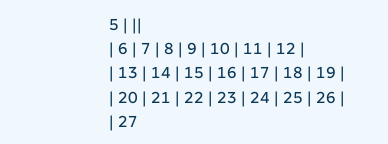5 | ||
| 6 | 7 | 8 | 9 | 10 | 11 | 12 |
| 13 | 14 | 15 | 16 | 17 | 18 | 19 |
| 20 | 21 | 22 | 23 | 24 | 25 | 26 |
| 27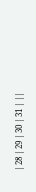| 28 | 29 | 30 | 31 | ||